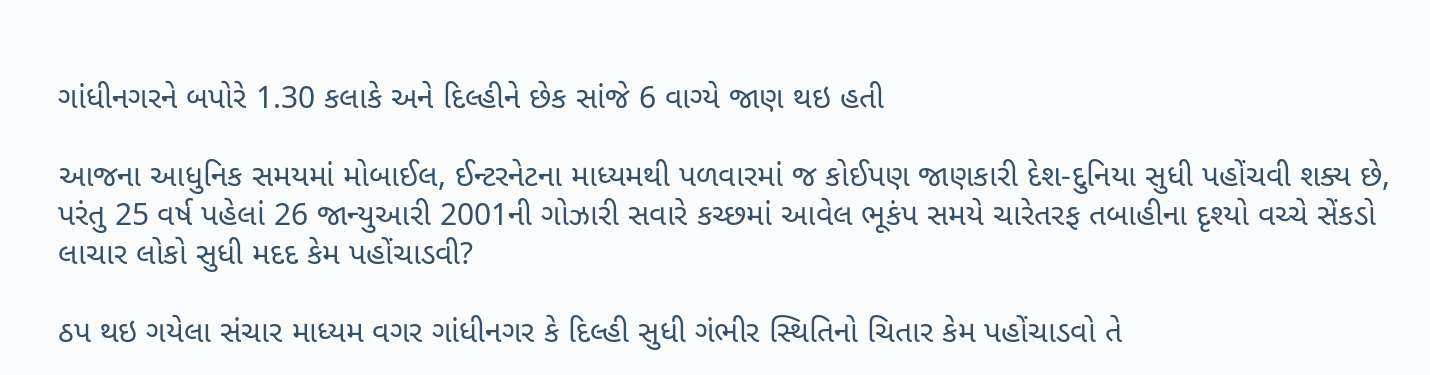ગાંધીનગરને બપોરે 1.30 કલાકે અને દિલ્હીને છેક સાંજે 6 વાગ્યે જાણ થઇ હતી

આજના આધુનિક સમયમાં મોબાઈલ, ઈન્ટરનેટના માધ્યમથી પળવારમાં જ કોઈપણ જાણકારી દેશ-દુનિયા સુધી પહોંચવી શક્ય છે, પરંતુ 25 વર્ષ પહેલાં 26 જાન્યુઆરી 2001ની ગોઝારી સવારે કચ્છમાં આવેલ ભૂકંપ સમયે ચારેતરફ તબાહીના દૃશ્યો વચ્ચે સેંકડો લાચાર લોકો સુધી મદદ કેમ પહોંચાડવી?

ઠપ થઇ ગયેલા સંચાર માધ્યમ વગર ગાંધીનગર કે દિલ્હી સુધી ગંભીર સ્થિતિનો ચિતાર કેમ પહોંચાડવો તે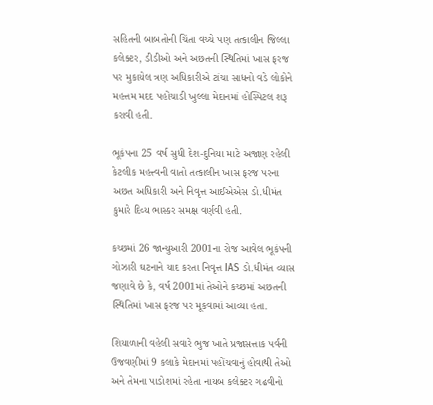સહિતની બાબતોની ચિંતા વચ્ચે પણ તત્કાલીન જિલ્લા કલેક્ટર, ડીડીઓ અને અછતની સ્થિતિમાં ખાસ ફરજ પર મુકાયેલ ત્રણ અધિકારીએ ટાંચા સાધનો વડે લોકોને મહત્તમ મદદ પહોંચાડી ખુલ્લા મેદાનમાં હોસ્પિટલ શરૂ કરાવી હતી.

ભૂકંપના 25 વર્ષ સુધી દેશ-દુનિયા માટે અજાણ રહેલી કેટલીક મહત્ત્વની વાતો તત્કાલીન ખાસ ફરજ પરના અછત અધિકારી અને નિવૃત્ત આઈએએસ ડો.ધીમંત કુમારે દિવ્ય ભાસ્કર સમક્ષ વર્ણવી હતી.

કચ્છમાં 26 જાન્યુઆરી 2001ના રોજ આવેલ ભૂકંપની ગોઝારી ઘટનાને યાદ કરતા નિવૃત્ત IAS ડો.ધીમંત વ્યાસ જણાવે છે કે, વર્ષ 2001માં તેઓને કચ્છમાં અછતની સ્થિતિમાં ખાસ ફરજ પર મૂકવામાં આવ્યા હતા.

શિયાળાની વહેલી સવારે ભુજ ખાતે પ્રજાસત્તાક પર્વની ઉજવણીમાં 9 કલાકે મેદાનમાં પહોંચવાનું હોવાથી તેઓ અને તેમના પાડોશમાં રહેતા નાયબ કલેક્ટર ગઢવીનો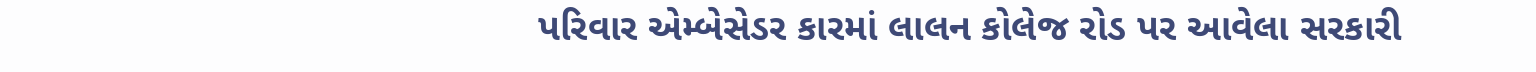પરિવાર એમ્બેસેડર કારમાં લાલન કોલેજ રોડ પર આવેલા સરકારી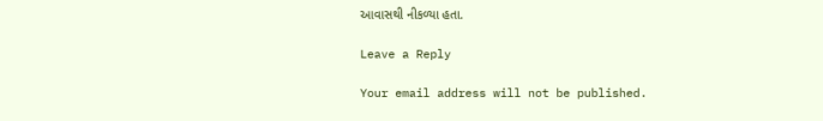આવાસથી નીકળ્યા હતા.

Leave a Reply

Your email address will not be published.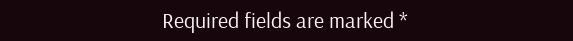Required fields are marked *